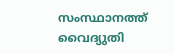സംസ്ഥാനത്ത് വൈദ്യുതി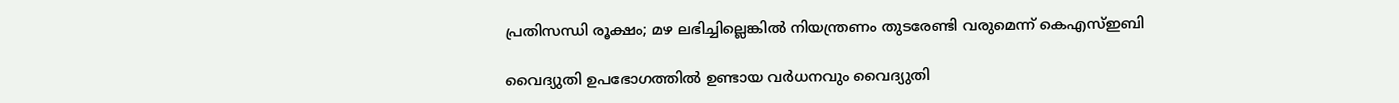പ്രതിസന്ധി രൂക്ഷം; മഴ ലഭിച്ചില്ലെങ്കില്‍ നിയന്ത്രണം തുടരേണ്ടി വരുമെന്ന് കെഎസ്ഇബി

വൈദ്യുതി ഉപഭോഗത്തില്‍ ഉണ്ടായ വര്‍ധനവും വൈദ്യുതി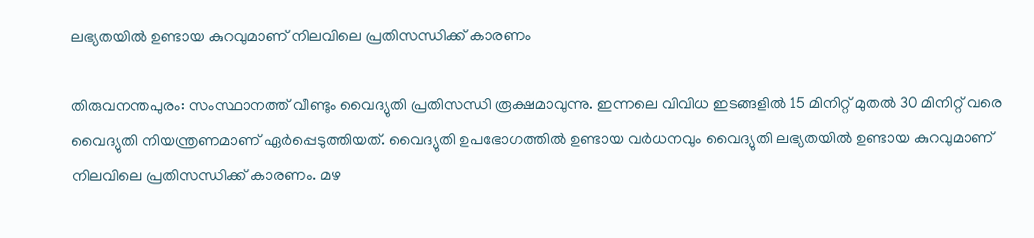ലഭ്യതയില്‍ ഉണ്ടായ കുറവുമാണ് നിലവിലെ പ്രതിസന്ധിക്ക് കാരണം

തിരുവനന്തപുരം: സംസ്ഥാനത്ത് വീണ്ടും വൈദ്യുതി പ്രതിസന്ധി രൂക്ഷമാവുന്നു. ഇന്നലെ വിവിധ ഇടങ്ങളില്‍ 15 മിനിറ്റ് മുതല്‍ 30 മിനിറ്റ് വരെ വൈദ്യുതി നിയന്ത്രണമാണ് ഏര്‍പ്പെടുത്തിയത്. വൈദ്യുതി ഉപഭോഗത്തില്‍ ഉണ്ടായ വര്‍ധനവും വൈദ്യുതി ലഭ്യതയില്‍ ഉണ്ടായ കുറവുമാണ് നിലവിലെ പ്രതിസന്ധിക്ക് കാരണം. മഴ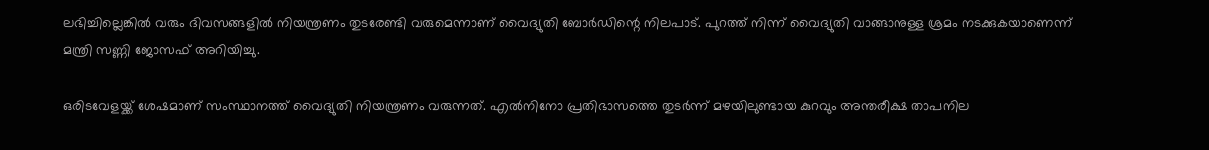ലഭിച്ചില്ലെങ്കില്‍ വരും ദിവസങ്ങളില്‍ നിയന്ത്രണം തുടരേണ്ടി വരുമെന്നാണ് വൈദ്യുതി ബോര്‍ഡിന്റെ നിലപാട്. പുറത്ത് നിന്ന് വൈദ്യുതി വാങ്ങാനുള്ള ശ്രമം നടക്കുകയാണെന്ന് മന്ത്രി സണ്ണി ജോസഫ് അറിയിച്ചു.

ഒരിടവേളയ്ക്ക് ശേഷമാണ് സംസ്ഥാനത്ത് വൈദ്യുതി നിയന്ത്രണം വരുന്നത്. എല്‍നിനോ പ്രതിഭാസത്തെ തുടര്‍ന്ന് മഴയിലുണ്ടായ കുറവും അന്തരീക്ഷ താപനില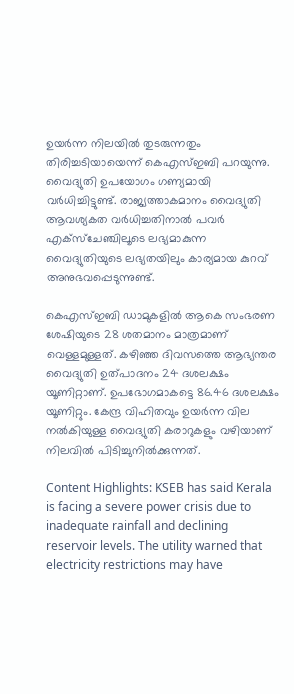ഉയര്‍ന്ന നിലയില്‍ തുടരുന്നതും തിരിച്ചടിയായെന്ന് കെഎസ്ഇബി പറയുന്നു. വൈദ്യുതി ഉപയോഗം ഗണ്യമായി വര്‍ധിച്ചിട്ടുണ്ട്. രാജ്യത്താകമാനം വൈദ്യുതി ആവശ്യകത വര്‍ധിച്ചതിനാല്‍ പവര്‍ എക്സ്ചേഞ്ചിലൂടെ ലഭ്യമാകുന്ന വൈദ്യുതിയുടെ ലഭ്യതയിലും കാര്യമായ കുറവ് അനുഭവപ്പെടുന്നുണ്ട്.

കെഎസ്ഇബി ഡാമുകളില്‍ ആകെ സംഭരണ ശേഷിയുടെ 28 ശതമാനം മാത്രമാണ് വെള്ളമുള്ളത്. കഴിഞ്ഞ ദിവസത്തെ ആഭ്യന്തര വൈദ്യുതി ഉത്പാദനം 24 ദശലക്ഷം യൂണിറ്റാണ്. ഉപഭോഗമാകട്ടെ 86.46 ദശലക്ഷം യൂണിറ്റും. കേന്ദ്ര വിഹിതവും ഉയര്‍ന്ന വില നല്‍കിയുള്ള വൈദ്യുതി കരാറുകളും വഴിയാണ് നിലവില്‍ പിടിച്ചുനില്‍ക്കുന്നത്.

Content Highlights: KSEB has said Kerala is facing a severe power crisis due to inadequate rainfall and declining reservoir levels. The utility warned that electricity restrictions may have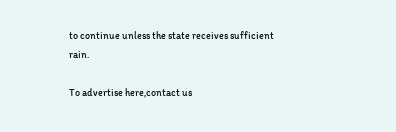to continue unless the state receives sufficient rain.

To advertise here,contact us